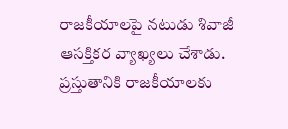రాజకీయాలపై నటుడు శివాజీ ఆసక్తికర వ్యాఖ్యలు చేశాడు. ప్రస్తుతానికి రాజకీయాలకు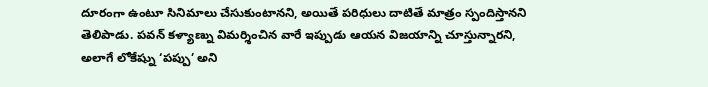దూరంగా ఉంటూ సినిమాలు చేసుకుంటానని, అయితే పరిధులు దాటితే మాత్రం స్పందిస్తానని తెలిపాడు. పవన్ కళ్యాణ్ను విమర్శించిన వారే ఇప్పుడు ఆయన విజయాన్ని చూస్తున్నారని, అలాగే లోకేష్ను ‘పప్పు’ అని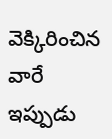వెక్కిరించిన వారే ఇప్పుడు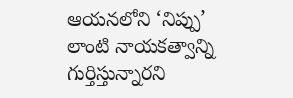ఆయనలోని ‘నిప్పు’ లాంటి నాయకత్వాన్ని గుర్తిస్తున్నారని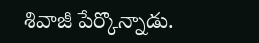శివాజీ పేర్కొన్నాడు.